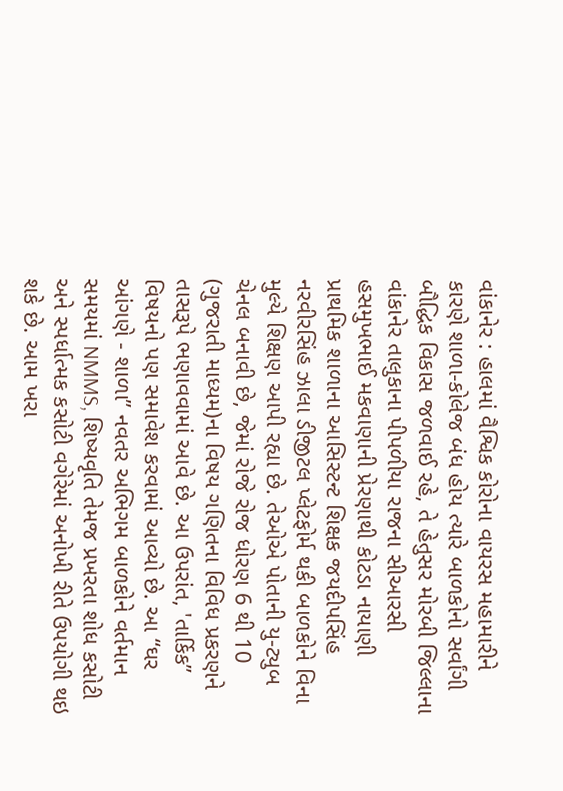વાંકાનેર : હાલમાં વૈશ્વિક કોરોના વાયરસ મહામારીને કારણે શાળા-કોલેજ બંધ હોય ત્યારે બાળકોનો સર્વાંગી બૌદ્ધિક વિકાસ જળવાઈ રહે, તે હેતુસર મોરબી જિલ્લાના વાંકાનેર તાલુકાના પીપળીયા રાજના સીઆરસી હસમુખભાઈ મકવાણાની પ્રેરણાથી કોટડા નાયાણી પ્રાથમિક શાળાના આસિસ્ટન્ટ શિક્ષક જયદીપસિંહ નરવીરસિંહ ઝાલા ડીજીટલ પ્લેટફોર્મ થકી બાળકોને વિના મુલ્યે શિક્ષણ આપી રહ્યા છે. તેઓએ પોતાની યુ-ટ્યુબ ચેનલ બનાવી છે, જેમાં રોજે રોજ ધોરણ 6 થી 10 (ગુજરાતી માધ્યમ)ના વિષય ગણિતના વિવિધ પ્રકરણને તાસરૂપે ભણાવવામાં આવે છે. આ ઉપરાંત, 'તાર્કિક” વિષયનો પણ સમાવેશ કરવામાં આવ્યો છે. આ “ઘર આંગણે - શાળા” નવતર અભિગમ બાળકોને વર્તમાન સમયમાં NMMS, શિષ્યવૃતિ તેમજ પ્રખરતા શોધ કસોટી અને સ્પર્ધાત્મક કસોટી વગેરેમાં અનોખી રીતે ઉપયોગી થઇ શકે છે. આમ ખરા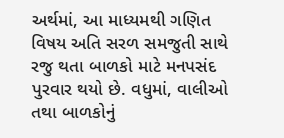અર્થમાં, આ માધ્યમથી ગણિત વિષય અતિ સરળ સમજુતી સાથે રજુ થતા બાળકો માટે મનપસંદ પુરવાર થયો છે. વધુમાં, વાલીઓ તથા બાળકોનું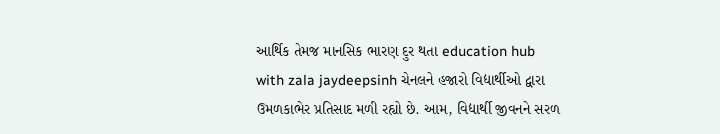આર્થિક તેમજ માનસિક ભારણ દુર થતા education hub with zala jaydeepsinh ચેનલને હજારો વિદ્યાર્થીઓ દ્વારા ઉમળકાભેર પ્રતિસાદ મળી રહ્યો છે. આમ, વિદ્યાર્થી જીવનને સરળ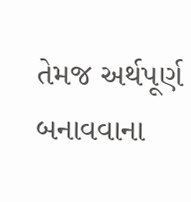તેમજ અર્થપૂર્ણ બનાવવાના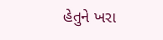હેતુને ખરા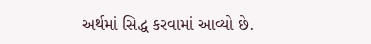અર્થમાં સિદ્ધ કરવામાં આવ્યો છે.